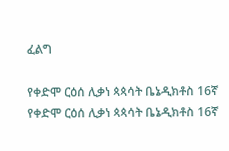ፈልግ

የቀድሞ ርዕሰ ሊቃነ ጳጳሳት ቤኔዲክቶስ 16ኛ የቀድሞ ርዕሰ ሊቃነ ጳጳሳት ቤኔዲክቶስ 16ኛ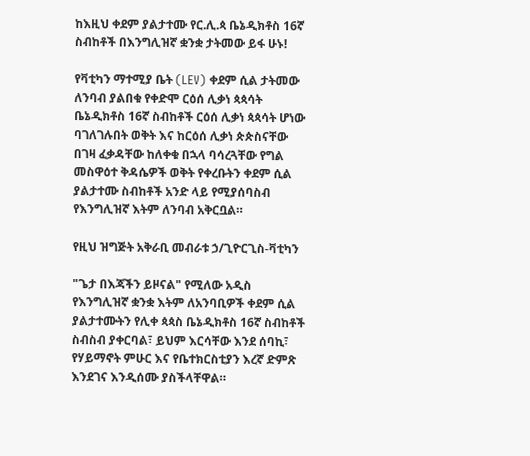ከእዚህ ቀደም ያልታተሙ የር.ሊ.ጳ ቤኔዲክቶስ 16ኛ ስብከቶች በእንግሊዝኛ ቋንቋ ታትመው ይፋ ሁኑ!

የቫቲካን ማተሚያ ቤት (LEV) ቀደም ሲል ታትመው ለንባብ ያልበቁ የቀድሞ ርዕሰ ሊቃነ ጳጳሳት ቤኔዲክቶስ 16ኛ ስብከቶች ርዕሰ ሊቃነ ጳጳሳት ሆነው ባገለገሉበት ወቅት እና ከርዕሰ ሊቃነ ጵጵስናቸው በገዛ ፈቃዳቸው ከለቀቁ በኋላ ባሳረጓቸው የግል መስዋዕተ ቅዳሴዎች ወቅት የቀረቡትን ቀደም ሲል ያልታተሙ ስብከቶች አንድ ላይ የሚያሰባስብ የእንግሊዝኛ እትም ለንባብ አቅርቧል።

የዚህ ዝግጅት አቅራቢ መብራቱ ኃ/ጊዮርጊስ-ቫቲካን

"ጌታ በእጃችን ይዞናል" የሚለው አዲስ የእንግሊዝኛ ቋንቋ እትም ለአንባቢዎች ቀደም ሲል ያልታተሙትን የሊቀ ጳጳስ ቤኔዲክቶስ 16ኛ ስብከቶች ስብስብ ያቀርባል፣ ይህም እርሳቸው እንደ ሰባኪ፣ የሃይማኖት ምሁር እና የቤተክርስቲያን እረኛ ድምጽ እንደገና እንዲሰሙ ያስችላቸዋል።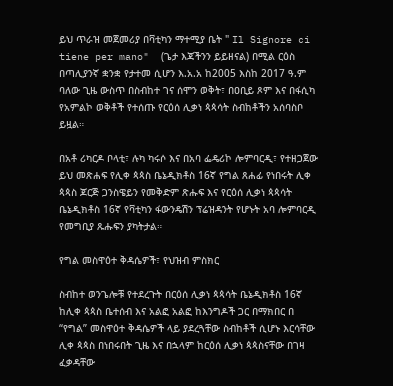ይህ ጥራዝ መጀመሪያ በቫቲካን ማተሚያ ቤት " Il Signore ci tiene per mano"  (ጌታ እጃችንን ይይዘናል) በሚል ርዕስ በጣሊያንኛ ቋንቋ የታተመ ሲሆን እ.አ.አ ከ2005 እስከ 2017 ዓ.ም ባለው ጊዜ ውስጥ በስብከተ ገና ሰሞን ወቅት፣ በዐቢይ ጾም እና በፋሲካ የአምልኮ ወቅቶች የተሰጡ የርዕሰ ሊቃነ ጳጳሳት ስብከቶችን አሰባስቦ ይዟል።

በአቶ ሪካርዶ ቦላቲ፣ ሉካ ካሩሶ እና በአባ ፌዴሪኮ ሎምባርዲ፣ የተዘጋጀው ይህ መጽሐፍ የሊቀ ጳጳስ ቤኔዲክቶስ 16ኛ የግል ጸሐፊ የነበሩት ሊቀ ጳጳስ ጆርጅ ጋንስዌይን የመቅድም ጽሑፍ እና የርዕሰ ሊቃነ ጳጳሳት ቤኔዲክቶስ 16ኛ የቫቲካን ፋውንዴሽን ፕሬዝዳንት የሆኑት አባ ሎምባርዲ የመግቢያ ጹሑፍን ያካትታል።

የግል መስዋዕተ ቅዳሴዎች፣ የህዝብ ምስክር

ስብከተ ወንጌሎቹ የተደረጉት በርዕሰ ሊቃነ ጳጳሳት ቤኔዲክቶስ 16ኛ ከሊቀ ጳጳስ ቤተሰብ እና አልፎ አልፎ ከእንግዶች ጋር በማክበር በ “የግል” መስዋዕተ ቅዳሴዎች ላይ ያደረጓቸው ስብከቶች ሲሆኑ እርሳቸው ሊቀ ጳጳስ በነበሩበት ጊዜ እና በኋላም ከርዕሰ ሊቃነ ጳጳስናቸው በገዛ ፈቃዳቸው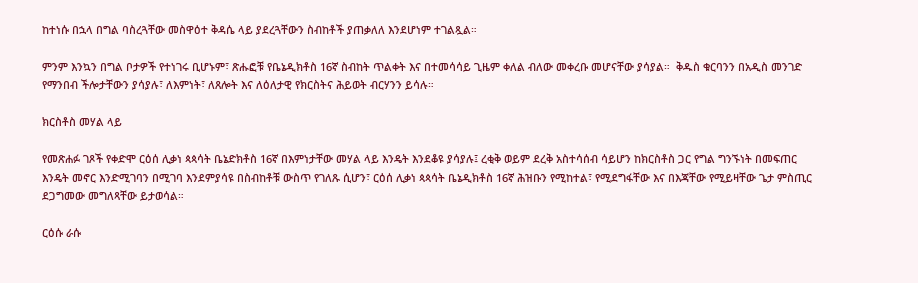ከተነሱ በኋላ በግል ባስረጓቸው መስዋዕተ ቅዳሴ ላይ ያደረጓቸውን ስብከቶች ያጠቃለለ እንደሆነም ተገልጿል።

ምንም እንኳን በግል ቦታዎች የተነገሩ ቢሆኑም፣ ጽሑፎቹ የቤኔዲክቶስ 16ኛ ስብከት ጥልቀት እና በተመሳሳይ ጊዜም ቀለል ብለው መቀረቡ መሆናቸው ያሳያል።  ቅዱስ ቁርባንን በአዲስ መንገድ የማንበብ ችሎታቸውን ያሳያሉ፣ ለእምነት፣ ለጸሎት እና ለዕለታዊ የክርስትና ሕይወት ብርሃንን ይሳሉ።

ክርስቶስ መሃል ላይ

የመጽሐፉ ገጾች የቀድሞ ርዕሰ ሊቃነ ጳጳሳት ቤኔድክቶስ 16ኛ በእምነታቸው መሃል ላይ እንዴት እንደቆዩ ያሳያሉ፤ ረቂቅ ወይም ደረቅ አስተሳሰብ ሳይሆን ከክርስቶስ ጋር የግል ግንኙነት በመፍጠር እንዴት መኖር እንድሚገባን በሚገባ እንደምያሳዩ በስብከቶቹ ውስጥ የገለጹ ሲሆን፣ ርዕሰ ሊቃነ ጳጳሳት ቤኔዲክቶስ 16ኛ ሕዝቡን የሚከተል፣ የሚደግፋቸው እና በእጃቸው የሚይዛቸው ጌታ ምስጢር ደጋግመው መግለጻቸው ይታወሳል።

ርዕሱ ራሱ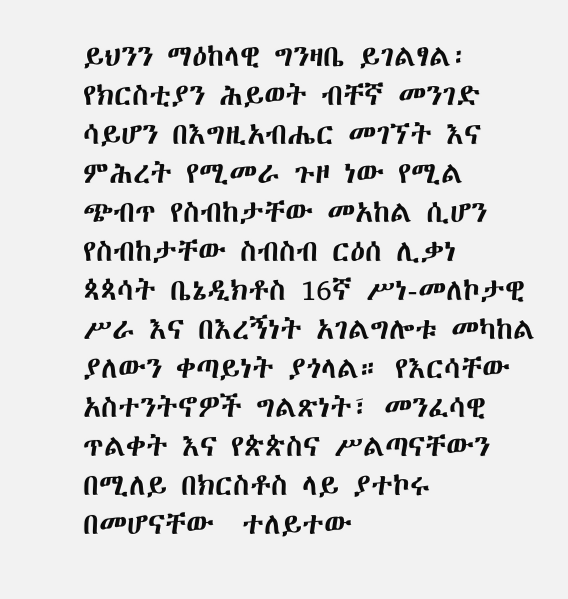ይህንን ማዕከላዊ ግንዛቤ ይገልፃል፡ የክርስቲያን ሕይወት ብቸኛ መንገድ ሳይሆን በእግዚአብሔር መገኘት እና ምሕረት የሚመራ ጉዞ ነው የሚል ጭብጥ የስብከታቸው መአከል ሲሆን የስብከታቸው ስብስብ ርዕሰ ሊቃነ ጳጳሳት ቤኔዲክቶስ 16ኛ ሥነ-መለኮታዊ ሥራ እና በእረኝነት አገልግሎቱ መካከል ያለውን ቀጣይነት ያጎላል። የእርሳቸው አስተንትኖዎች ግልጽነት፣ መንፈሳዊ ጥልቀት እና የጵጵስና ሥልጣናቸውን በሚለይ በክርስቶስ ላይ ያተኮሩ በመሆናቸው  ተለይተው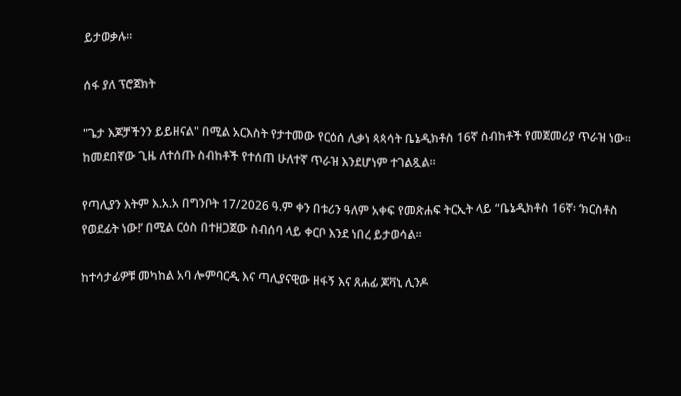ይታወቃሉ።

ሰፋ ያለ ፕሮጀክት

"ጌታ እጆቻችንን ይይዘናል" በሚል አርእስት የታተመው የርዕሰ ሊቃነ ጳጳሳት ቤኔዲክቶስ 16ኛ ስብከቶች የመጀመሪያ ጥራዝ ነው። ከመደበኛው ጊዜ ለተሰጡ ስብከቶች የተሰጠ ሁለተኛ ጥራዝ እንደሆነም ተገልጿል።

የጣሊያን እትም እ.አ.አ በግንቦት 17/2026 ዓ.ም ቀን በቱሪን ዓለም አቀፍ የመጽሐፍ ትርኢት ላይ “ቤኔዲክቶስ 16ኛ፡ ‘ክርስቶስ የወደፊት ነው!’ በሚል ርዕስ በተዘጋጀው ስብሰባ ላይ ቀርቦ እንደ ነበረ ይታወሳል።

ከተሳታፊዎቹ መካከል አባ ሎምባርዲ እና ጣሊያናዊው ዘፋኝ እና ጸሐፊ ጆቫኒ ሊንዶ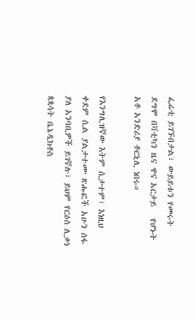ፌሬቲ ይገኙበታል፣ ውይይቱን የመሩት ደግሞ በቫቲካን ዜና ዋና አርታይ   የሆኑት አቶ አንድሪያ ቶርኒሊ ነበሩ።

የእንግሊዝኛው እትም ሲታተም፣ እነዚህ ቀደም ሲል ያልታተሙ ጽሑፎች አሁን ሰፋ ያለ አንባቢዎች ይገኛሉ፣ ይህም የርዕሰ ሊቃነ ጳጳሳት ቤኔዲክቶስ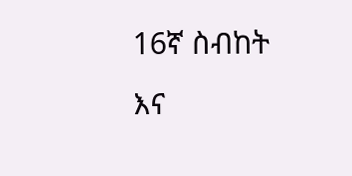16ኛ ስብከት እና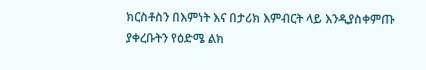ክርስቶስን በእምነት እና በታሪክ እምብርት ላይ እንዲያስቀምጡ ያቀረቡትን የዕድሜ ልክ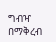ግብዣ በማቅረብ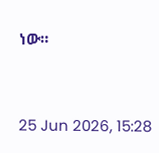ነው።



25 Jun 2026, 15:28